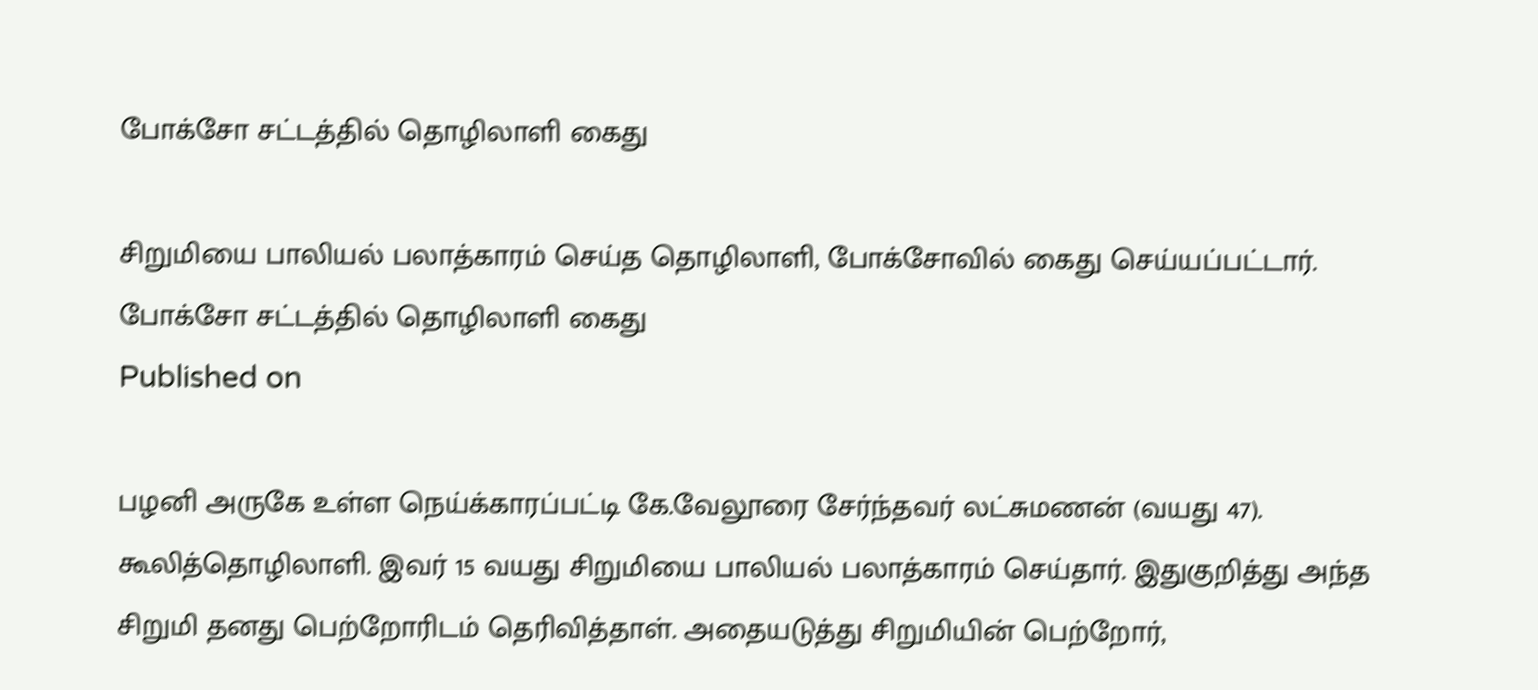போக்சோ சட்டத்தில் தொழிலாளி கைது

சிறுமியை பாலியல் பலாத்காரம் செய்த தொழிலாளி, போக்சோவில் கைது செய்யப்பட்டார்.
போக்சோ சட்டத்தில் தொழிலாளி கைது
Published on

பழனி அருகே உள்ள நெய்க்காரப்பட்டி கே.வேலூரை சேர்ந்தவர் லட்சுமணன் (வயது 47). கூலித்தொழிலாளி. இவர் 15 வயது சிறுமியை பாலியல் பலாத்காரம் செய்தார். இதுகுறித்து அந்த சிறுமி தனது பெற்றோரிடம் தெரிவித்தாள். அதையடுத்து சிறுமியின் பெற்றோர்,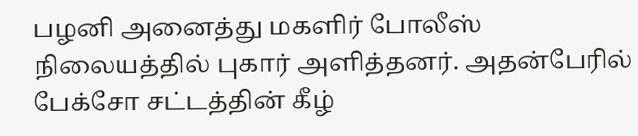பழனி அனைத்து மகளிர் போலீஸ் நிலையத்தில் புகார் அளித்தனர். அதன்பேரில் பேக்சோ சட்டத்தின் கீழ்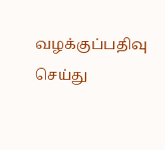வழக்குப்பதிவு செய்து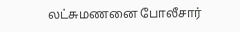லட்சுமணனை போலீசார்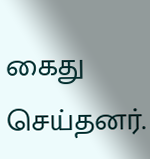கைது செய்தனர்.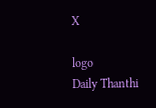X

logo
Daily Thanthi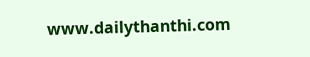www.dailythanthi.com